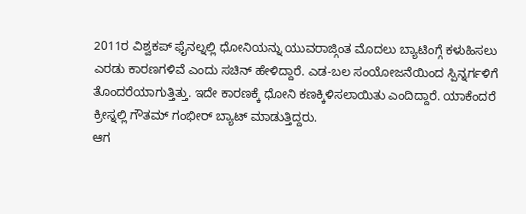2011ರ ವಿಶ್ವಕಪ್ ಫೈನಲ್ನಲ್ಲಿ ಧೋನಿಯನ್ನು ಯುವರಾಜ್ಗಿಂತ ಮೊದಲು ಬ್ಯಾಟಿಂಗ್ಗೆ ಕಳುಹಿಸಲು ಎರಡು ಕಾರಣಗಳಿವೆ ಎಂದು ಸಚಿನ್ ಹೇಳಿದ್ದಾರೆ. ಎಡ-ಬಲ ಸಂಯೋಜನೆಯಿಂದ ಸ್ಪಿನ್ನರ್ಗಳಿಗೆ ತೊಂದರೆಯಾಗುತ್ತಿತ್ತು. ಇದೇ ಕಾರಣಕ್ಕೆ ಧೋನಿ ಕಣಕ್ಕಿಳಿಸಲಾಯಿತು ಎಂದಿದ್ದಾರೆ. ಯಾಕೆಂದರೆ ಕ್ರೀಸ್ನಲ್ಲಿ ಗೌತಮ್ ಗಂಭೀರ್ ಬ್ಯಾಟ್ ಮಾಡುತ್ತಿದ್ದರು.
ಆಗ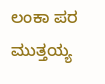ಲಂಕಾ ಪರ ಮುತ್ತಯ್ಯ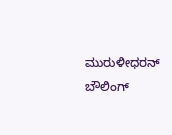ಮುರುಳೀಧರನ್ ಬೌಲಿಂಗ್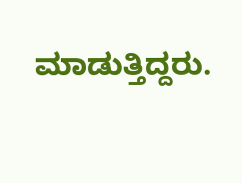ಮಾಡುತ್ತಿದ್ದರು.